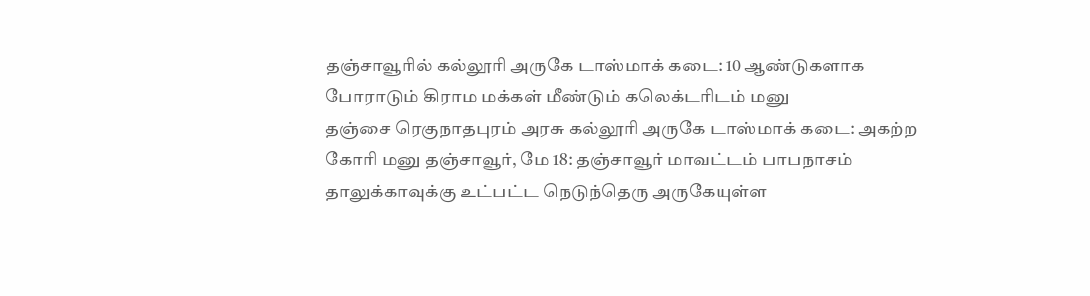தஞ்சாவூரில் கல்லூரி அருகே டாஸ்மாக் கடை: 10 ஆண்டுகளாக போராடும் கிராம மக்கள் மீண்டும் கலெக்டரிடம் மனு
தஞ்சை ரெகுநாதபுரம் அரசு கல்லூரி அருகே டாஸ்மாக் கடை: அகற்ற கோரி மனு தஞ்சாவூர், மே 18: தஞ்சாவூர் மாவட்டம் பாபநாசம் தாலுக்காவுக்கு உட்பட்ட நெடுந்தெரு அருகேயுள்ள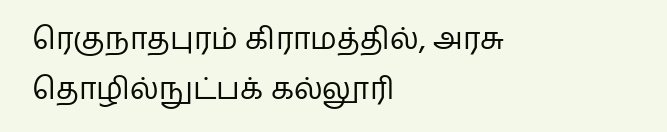ரெகுநாதபுரம் கிராமத்தில், அரசு தொழில்நுட்பக் கல்லூரி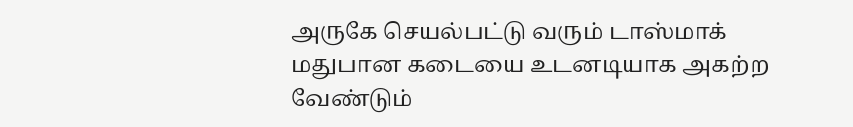அருகே செயல்பட்டு வரும் டாஸ்மாக் மதுபான கடையை உடனடியாக அகற்ற வேண்டும்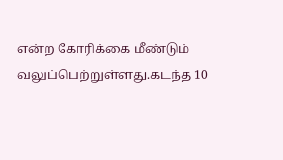என்ற கோரிக்கை மீண்டும் வலுப்பெற்றுள்ளது.கடந்த 10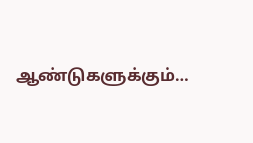ஆண்டுகளுக்கும்…